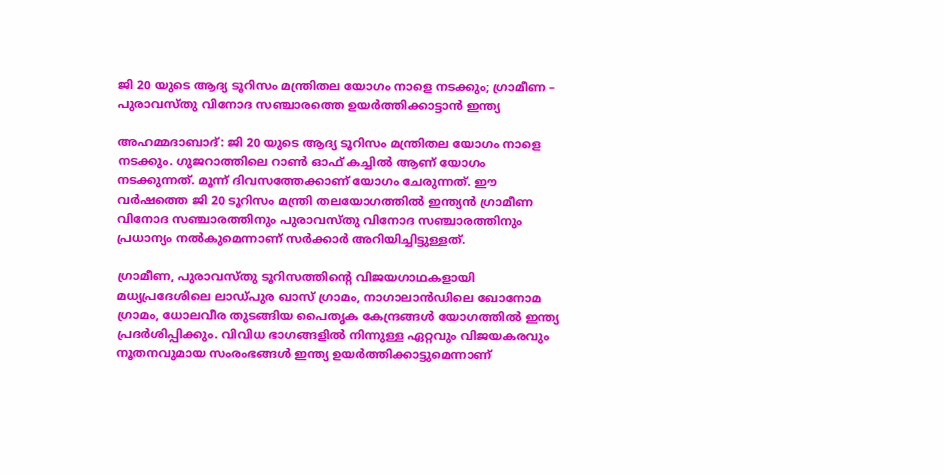ജി 20 യുടെ ആദ്യ ടൂറിസം മന്ത്രിതല യോഗം നാളെ നടക്കും; ഗ്രാമീണ – പുരാവസ്തു വിനോദ സഞ്ചാരത്തെ ഉയർത്തിക്കാട്ടാൻ ഇന്ത്യ

അഹമ്മദാബാദ്: ജി 20 യുടെ ആദ്യ ടൂറിസം മന്ത്രിതല യോഗം നാളെ നടക്കും. ഗുജറാത്തിലെ റാൺ ഓഫ് കച്ചിൽ ആണ് യോഗം നടക്കുന്നത്. മൂന്ന് ദിവസത്തേക്കാണ് യോഗം ചേരുന്നത്. ഈ വർഷത്തെ ജി 20 ടൂറിസം മന്ത്രി തലയോഗത്തിൽ ഇന്ത്യൻ ഗ്രാമീണ വിനോദ സഞ്ചാരത്തിനും പുരാവസ്തു വിനോദ സഞ്ചാരത്തിനും പ്രധാന്യം നൽകുമെന്നാണ് സർക്കാർ അറിയിച്ചിട്ടുള്ളത്.

ഗ്രാമീണ, പുരാവസ്തു ടൂറിസത്തിന്റെ വിജയഗാഥകളായി മധ്യപ്രദേശിലെ ലാഡ്പുര ഖാസ് ഗ്രാമം, നാഗാലാൻഡിലെ ഖോനോമ ഗ്രാമം, ധോലവീര തുടങ്ങിയ പൈതൃക കേന്ദ്രങ്ങൾ യോഗത്തിൽ ഇന്ത്യ പ്രദർശിപ്പിക്കും. വിവിധ ഭാഗങ്ങളിൽ നിന്നുള്ള ഏറ്റവും വിജയകരവും നൂതനവുമായ സംരംഭങ്ങൾ ഇന്ത്യ ഉയർത്തിക്കാട്ടുമെന്നാണ്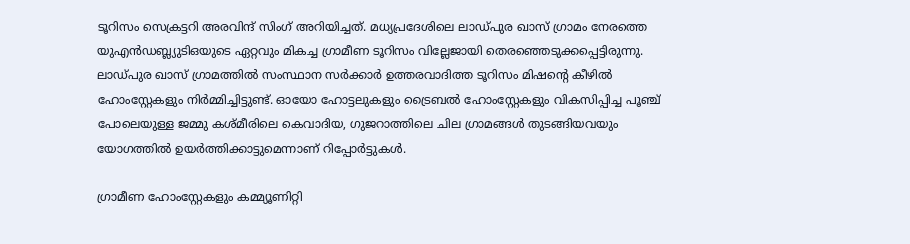ടൂറിസം സെക്രട്ടറി അരവിന്ദ് സിംഗ് അറിയിച്ചത്. മധ്യപ്രദേശിലെ ലാഡ്പുര ഖാസ് ഗ്രാമം നേരത്തെ യുഎൻഡബ്ല്യുടിഒയുടെ ഏറ്റവും മികച്ച ഗ്രാമീണ ടൂറിസം വില്ലേജായി തെരഞ്ഞെടുക്കപ്പെട്ടിരുന്നു. ലാഡ്പുര ഖാസ് ഗ്രാമത്തിൽ സംസ്ഥാന സർക്കാർ ഉത്തരവാദിത്ത ടൂറിസം മിഷന്റെ കീഴിൽ ഹോംസ്റ്റേകളും നിർമ്മിച്ചിട്ടുണ്ട്. ഓയോ ഹോട്ടലുകളും ട്രൈബൽ ഹോംസ്റ്റേകളും വികസിപ്പിച്ച പൂഞ്ച് പോലെയുള്ള ജമ്മു കശ്മീരിലെ കെവാദിയ, ഗുജറാത്തിലെ ചില ഗ്രാമങ്ങൾ തുടങ്ങിയവയും യോഗത്തിൽ ഉയർത്തിക്കാട്ടുമെന്നാണ് റിപ്പോർട്ടുകൾ.

ഗ്രാമീണ ഹോംസ്റ്റേകളും കമ്മ്യൂണിറ്റി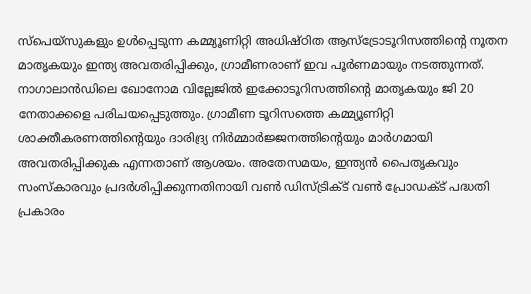സ്പെയ്സുകളും ഉൾപ്പെടുന്ന കമ്മ്യൂണിറ്റി അധിഷ്ഠിത ആസ്ട്രോടൂറിസത്തിന്റെ നൂതന മാതൃകയും ഇന്ത്യ അവതരിപ്പിക്കും, ഗ്രാമീണരാണ് ഇവ പൂർണമായും നടത്തുന്നത്. നാഗാലാൻഡിലെ ഖോനോമ വില്ലേജിൽ ഇക്കോടൂറിസത്തിന്റെ മാതൃകയും ജി 20 നേതാക്കളെ പരിചയപ്പെടുത്തും. ഗ്രാമീണ ടൂറിസത്തെ കമ്മ്യൂണിറ്റി ശാക്തീകരണത്തിന്റെയും ദാരിദ്ര്യ നിർമ്മാർജ്ജനത്തിന്റെയും മാർഗമായി അവതരിപ്പിക്കുക എന്നതാണ് ആശയം. അതേസമയം, ഇന്ത്യൻ പൈതൃകവും സംസ്‌കാരവും പ്രദർശിപ്പിക്കുന്നതിനായി വൺ ഡിസ്ട്രിക്ട് വൺ പ്രോഡക്ട് പദ്ധതി പ്രകാരം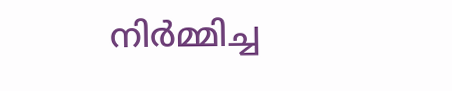നിർമ്മിച്ച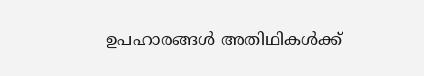ഉപഹാരങ്ങൾ അതിഥികൾക്ക്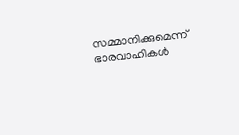സമ്മാനിക്കുമെന്ന് ഭാരവാഹികൾ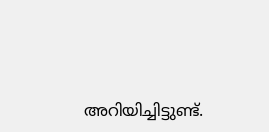അറിയിച്ചിട്ടുണ്ട്.